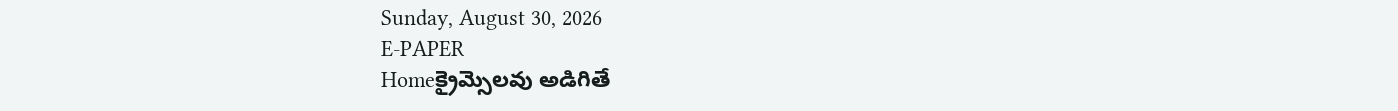Sunday, August 30, 2026
E-PAPER
Homeక్రైమ్సెలవు అడిగితే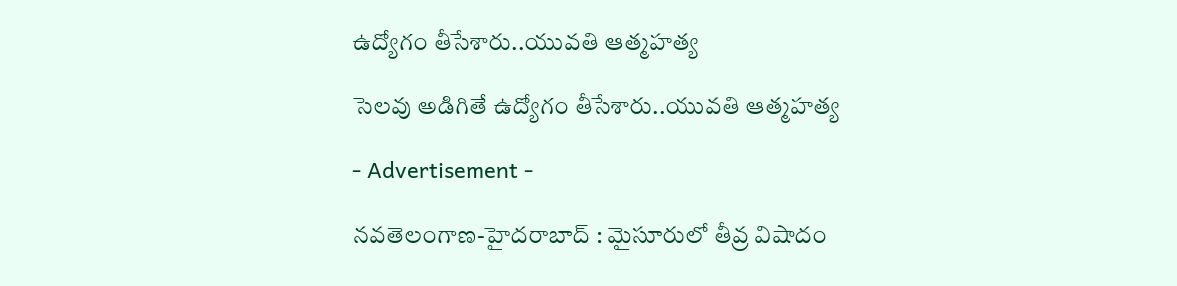ఉద్యోగం తీసేశారు..యువతి ఆత్మహత్య

సెలవు అడిగితే ఉద్యోగం తీసేశారు..యువతి ఆత్మహత్య

- Advertisement -

నవతెలంగాణ-హైదరాబాద్ : మైసూరులో తీవ్ర విషాదం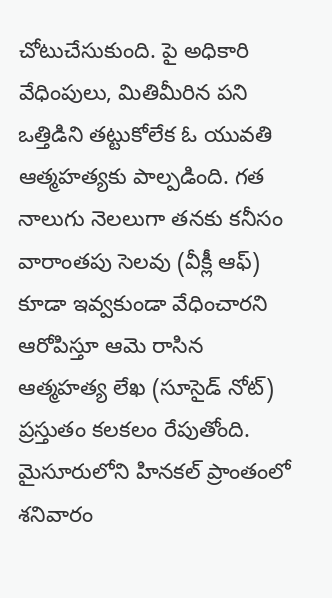చోటుచేసుకుంది. పై అధికారి వేధింపులు, మితిమీరిన పని ఒత్తిడిని తట్టుకోలేక ఓ యువతి ఆత్మహత్యకు పాల్పడింది. గత నాలుగు నెలలుగా తనకు కనీసం వారాంతపు సెలవు (వీక్లీ ఆఫ్) కూడా ఇవ్వకుండా వేధించారని ఆరోపిస్తూ ఆమె రాసిన ఆత్మహత్య లేఖ (సూసైడ్ నోట్) ప్రస్తుతం కలకలం రేపుతోంది. మైసూరులోని హినకల్ ప్రాంతంలో శనివారం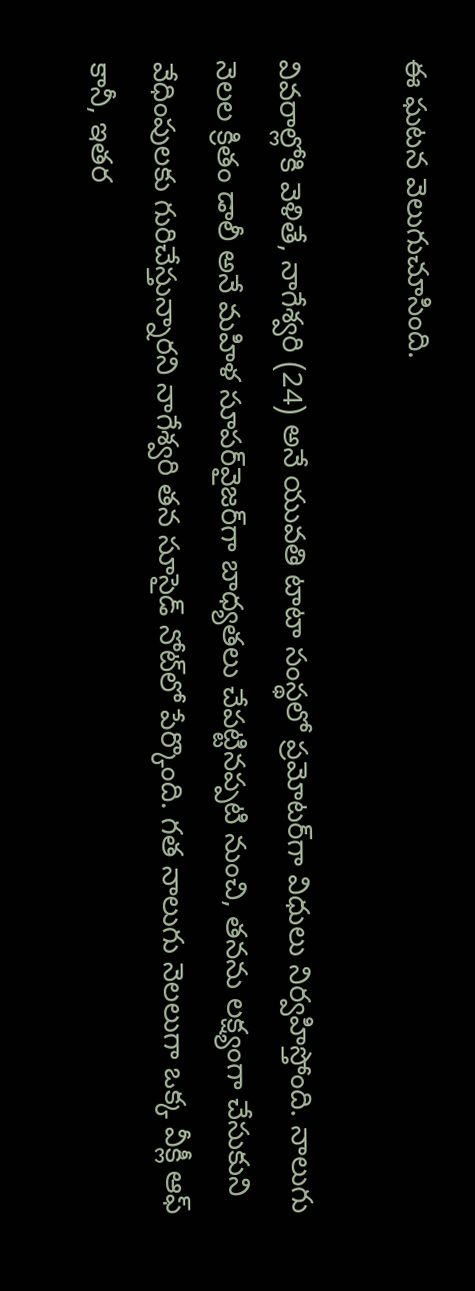ఈ ఘటన వెలుగుచూసింది.

వివరాల్లోకి వెళితే, నాగేశ్వరి (24) అనే యువతి టాటా సంస్థలో ప్రమోటర్‌గా విధులు నిర్వహిస్తోంది. నాలుగు నెలల క్రితం డాలీ అనే మహిళ సూపర్‌వైజర్‌గా బాధ్యతలు చేపట్టినప్పటి నుంచి, తనను లక్ష్యంగా చేసుకుని వేధింపులకు గురిచేస్తున్నారని నాగేశ్వరి తన సూసైడ్ నోట్‌లో పేర్కొంది. గత నాలుగు నెలలుగా ఒక్క వీక్లీ ఆఫ్ కానీ, ఇతర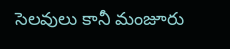సెలవులు కానీ మంజూరు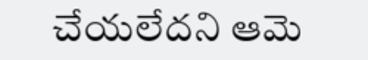చేయలేదని ఆమె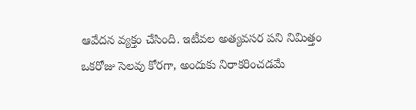ఆవేదన వ్యక్తం చేసింది. ఇటీవల అత్యవసర పని నిమిత్తం ఒకరోజు సెలవు కోరగా, అందుకు నిరాకరించడమే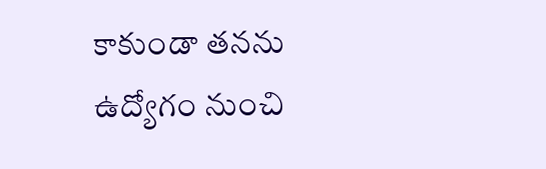కాకుండా తనను ఉద్యోగం నుంచి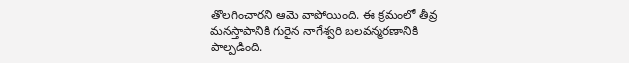తొలగించారని ఆమె వాపోయింది. ఈ క్రమంలో తీవ్ర మనస్తాపానికి గురైన నాగేశ్వరి బలవన్మరణానికి పాల్పడింది.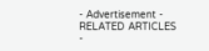- Advertisement -
RELATED ARTICLES
-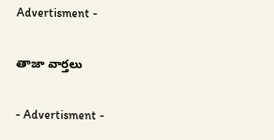Advertisment -

తాజా వార్తలు

- Advertisment -